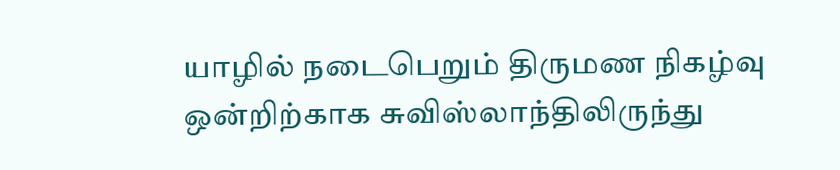யாழில் நடைபெறும் திருமண நிகழ்வு ஒன்றிற்காக சுவிஸ்லாந்திலிருந்து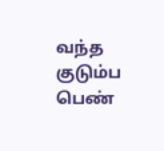வந்த குடும்ப பெண்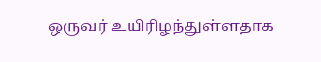ஒருவர் உயிரிழந்துள்ளதாக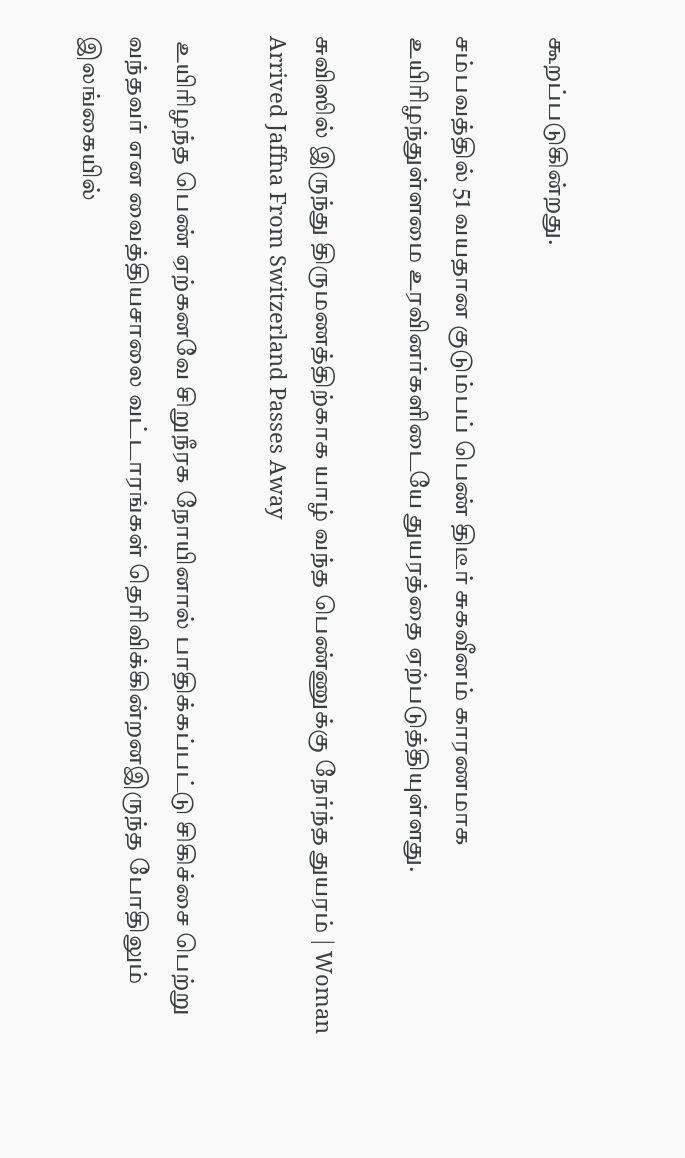கூறப்படுகின்றது.

சம்பவத்தில் 51 வயதான குடும்பப் பெண் திடீர் சுகவீனம் காரணமாக உயிரிழந்துள்ளமை உரவினர்களிடையே துயரத்தை ஏற்படுத்தியுள்ளது.

சுவிஸில் இருந்து திருமணத்திற்காக யாழ் வந்த பெண்ணுக்கு நேர்ந்த துயரம் | Woman Arrived Jaffna From Switzerland Passes Away

 உயிரிழந்த பெண் ஏற்கனவே சிறுநீரக நோயினால் பாதிக்கப்பட்டு சிகிச்சை பெற்று வந்தவர் என வைத்தியசாலை வட்டாரங்கள் தெரிவிக்கின்றனஇருந்த போதிலும் இலங்கையில்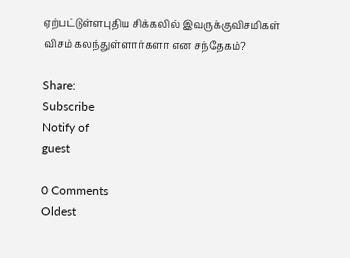ஏற்பட்டுள்ளபுதிய சிக்கலில் இவருக்குவிசமிகள் விசம் கலந்துள்ளார்களா என சந்தேகம்?

Share:
Subscribe
Notify of
guest

0 Comments
Oldest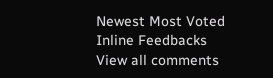Newest Most Voted
Inline Feedbacks
View all comments